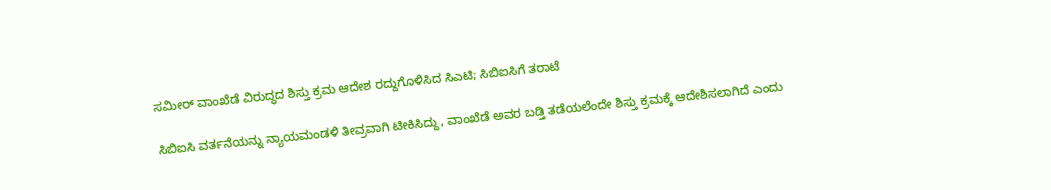ಸಮೀರ್ ವಾಂಖೆಡೆ ವಿರುದ್ಧದ ಶಿಸ್ತು ಕ್ರಮ ಆದೇಶ ರದ್ದುಗೊಳಿಸಿದ ಸಿಎಟಿ; ಸಿಬಿಐಸಿಗೆ ತರಾಟೆ

ಸಿಬಿಐಸಿ ವರ್ತನೆಯನ್ನು ನ್ಯಾಯಮಂಡಳಿ ತೀವ್ರವಾಗಿ ಟೀಕಿಸಿದ್ದು, ವಾಂಖೆಡೆ ಅವರ ಬಡ್ತಿ ತಡೆಯಲೆಂದೇ ಶಿಸ್ತು ಕ್ರಮಕ್ಕೆ ಆದೇಶಿಸಲಾಗಿದೆ ಎಂದು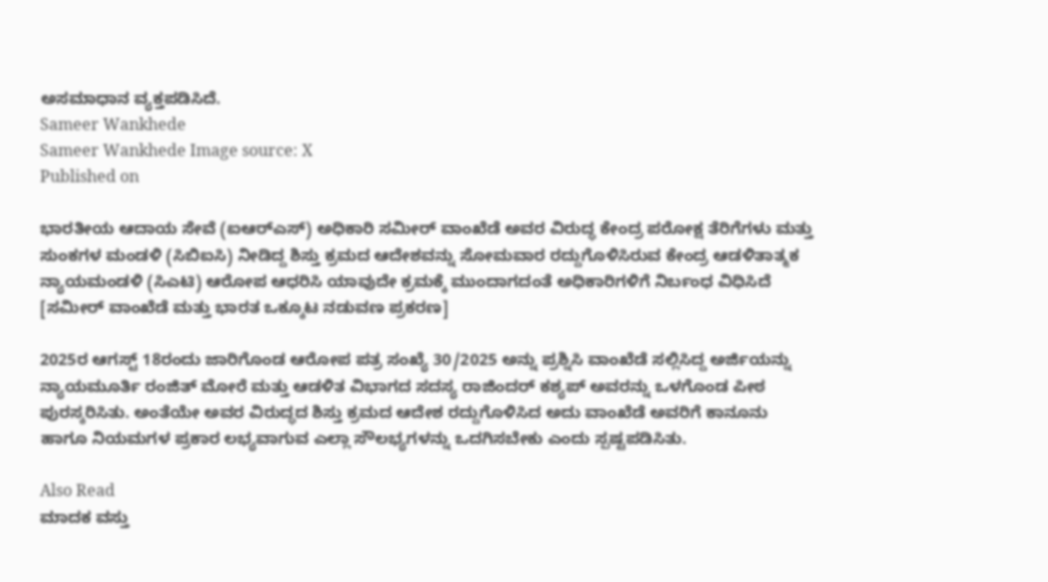ಅಸಮಾಧಾನ ವ್ಯಕ್ತಪಡಿಸಿದೆ.
Sameer Wankhede
Sameer Wankhede Image source: X
Published on

ಭಾರತೀಯ ಆದಾಯ ಸೇವೆ (ಐಆರ್‌ಎಸ್‌) ಅಧಿಕಾರಿ ಸಮೀರ್ ವಾಂಖೆಡೆ ಅವರ ವಿರುದ್ಧ ಕೇಂದ್ರ ಪರೋಕ್ಷ ತೆರಿಗೆಗಳು ಮತ್ತು ಸುಂಕಗಳ ಮಂಡಳಿ (ಸಿಬಿಐಸಿ) ನೀಡಿದ್ದ ಶಿಸ್ತು ಕ್ರಮದ ಆದೇಶವನ್ನು ಸೋಮವಾರ ರದ್ದುಗೊಳಿಸಿರುವ ಕೇಂದ್ರ ಆಡಳಿತಾತ್ಮಕ ನ್ಯಾಯಮಂಡಳಿ (ಸಿಎಟಿ) ಆರೋಪ ಆಧರಿಸಿ ಯಾವುದೇ ಕ್ರಮಕ್ಕೆ ಮುಂದಾಗದಂತೆ ಅಧಿಕಾರಿಗಳಿಗೆ ನಿರ್ಬಂಧ ವಿಧಿಸಿದೆ [ಸಮೀರ್‌ ವಾಂಖೆಡೆ ಮತ್ತು ಭಾರತ ಒಕ್ಕೂಟ ನಡುವಣ ಪ್ರಕರಣ]

2025ರ ಆಗಸ್ಟ್ 18ರಂದು ಜಾರಿಗೊಂಡ ಆರೋಪ ಪತ್ರ ಸಂಖ್ಯೆ 30/2025 ಅನ್ನು ಪ್ರಶ್ನಿಸಿ ವಾಂಖೆಡೆ ಸಲ್ಲಿಸಿದ್ದ ಅರ್ಜಿಯನ್ನು ನ್ಯಾಯಮೂರ್ತಿ ರಂಜಿತ್ ಮೋರೆ ಮತ್ತು ಆಡಳಿತ ವಿಭಾಗದ ಸದಸ್ಯ ರಾಜಿಂದರ್ ಕಶ್ಯಪ್ ಅವರನ್ನು ಒಳಗೊಂಡ ಪೀಠ ಪುರಸ್ಕರಿಸಿತು. ಅಂತೆಯೇ ಅವರ ವಿರುದ್ಧದ ಶಿಸ್ತು ಕ್ರಮದ ಆದೇಶ ರದ್ದುಗೊಳಿಸಿದ ಅದು ವಾಂಖೆಡೆ ಅವರಿಗೆ ಕಾನೂನು ಹಾಗೂ ನಿಯಮಗಳ ಪ್ರಕಾರ ಲಭ್ಯವಾಗುವ ಎಲ್ಲಾ ಸೌಲಭ್ಯಗಳನ್ನು ಒದಗಿಸಬೇಕು ಎಂದು ಸ್ಪಷ್ಟಪಡಿಸಿತು.

Also Read
ಮಾದಕ ವಸ್ತು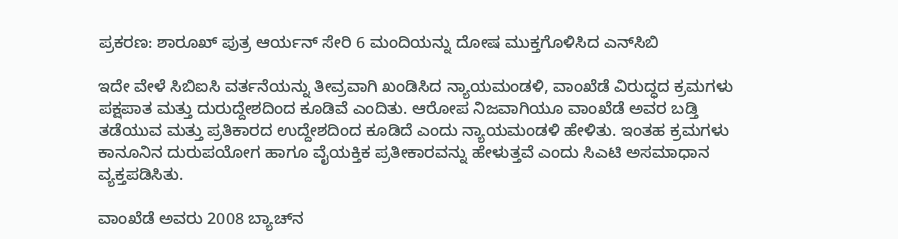ಪ್ರಕರಣ: ಶಾರೂಖ್‌ ಪುತ್ರ ಆರ್ಯನ್‌ ಸೇರಿ 6 ಮಂದಿಯನ್ನು ದೋಷ ಮುಕ್ತಗೊಳಿಸಿದ ಎನ್‌ಸಿಬಿ

ಇದೇ ವೇಳೆ ಸಿಬಿಐಸಿ ವರ್ತನೆಯನ್ನು ತೀವ್ರವಾಗಿ ಖಂಡಿಸಿದ ನ್ಯಾಯಮಂಡಳಿ, ವಾಂಖೆಡೆ ವಿರುದ್ಧದ ಕ್ರಮಗಳು ಪಕ್ಷಪಾತ ಮತ್ತು ದುರುದ್ದೇಶದಿಂದ ಕೂಡಿವೆ ಎಂದಿತು. ಆರೋಪ ನಿಜವಾಗಿಯೂ ವಾಂಖೆಡೆ ಅವರ ಬಡ್ತಿ ತಡೆಯುವ ಮತ್ತು ಪ್ರತಿಕಾರದ ಉದ್ದೇಶದಿಂದ ಕೂಡಿದೆ ಎಂದು ನ್ಯಾಯಮಂಡಳಿ ಹೇಳಿತು. ಇಂತಹ ಕ್ರಮಗಳು ಕಾನೂನಿನ ದುರುಪಯೋಗ ಹಾಗೂ ವೈಯಕ್ತಿಕ ಪ್ರತೀಕಾರವನ್ನು ಹೇಳುತ್ತವೆ ಎಂದು ಸಿಎಟಿ ಅಸಮಾಧಾನ ವ್ಯಕ್ತಪಡಿಸಿತು.

ವಾಂಖೆಡೆ ಅವರು 2008 ಬ್ಯಾಚ್‌ನ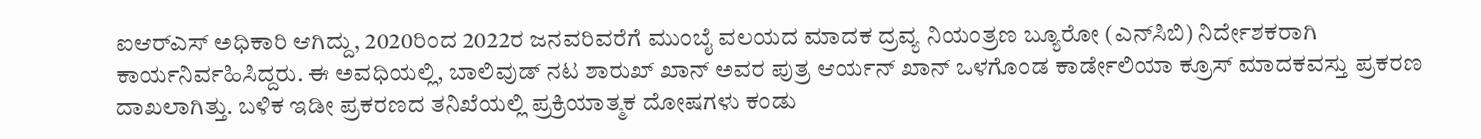ಐಆರ್‌ಎಸ್‌ ಅಧಿಕಾರಿ ಆಗಿದ್ದು, 2020ರಿಂದ 2022ರ ಜನವರಿವರೆಗೆ ಮುಂಬೈ ವಲಯದ ಮಾದಕ ದ್ರವ್ಯ ನಿಯಂತ್ರಣ ಬ್ಯೂರೋ (ಎನ್‌ಸಿಬಿ) ನಿರ್ದೇಶಕರಾಗಿ ಕಾರ್ಯನಿರ್ವಹಿಸಿದ್ದರು. ಈ ಅವಧಿಯಲ್ಲಿ, ಬಾಲಿವುಡ್ ನಟ ಶಾರುಖ್ ಖಾನ್ ಅವರ ಪುತ್ರ ಆರ್ಯನ್ ಖಾನ್‌ ಒಳಗೊಂಡ ಕಾರ್ಡೇಲಿಯಾ ಕ್ರೂಸ್ ಮಾದಕವಸ್ತು ಪ್ರಕರಣ ದಾಖಲಾಗಿತ್ತು. ಬಳಿಕ ಇಡೀ ಪ್ರಕರಣದ ತನಿಖೆಯಲ್ಲಿ ಪ್ರಕ್ರಿಯಾತ್ಮಕ ದೋಷಗಳು ಕಂಡು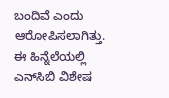ಬಂದಿವೆ ಎಂದು ಆರೋಪಿಸಲಾಗಿತ್ತು. ಈ ಹಿನ್ನೆಲೆಯಲ್ಲಿ ಎನ್‌ಸಿಬಿ ವಿಶೇಷ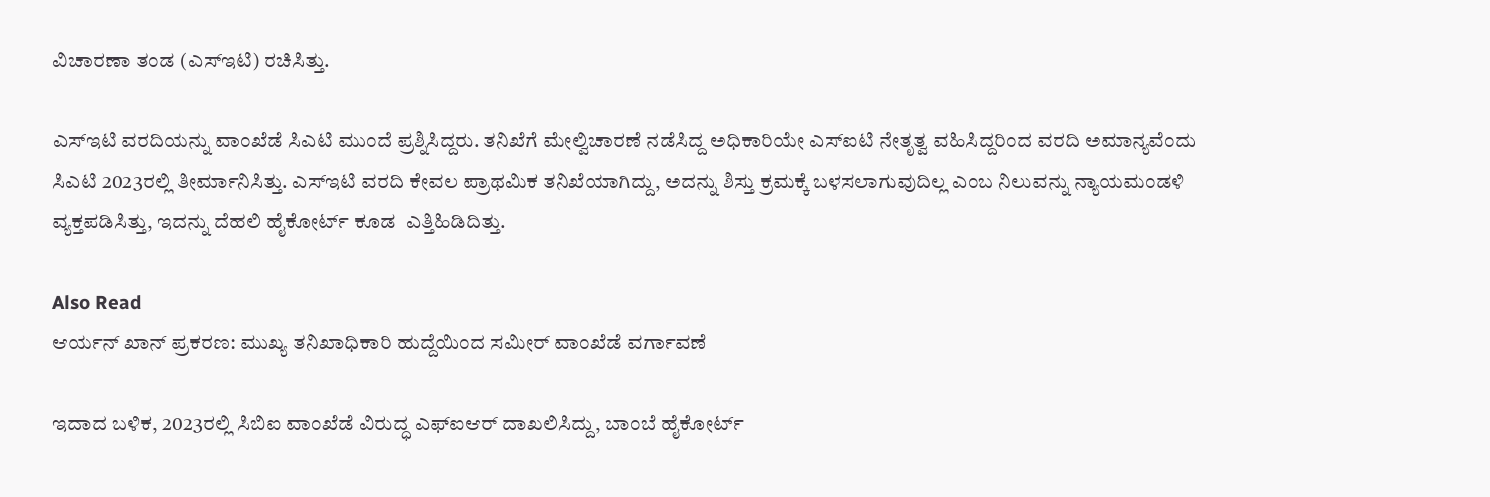ವಿಚಾರಣಾ ತಂಡ (ಎಸ್‌ಇಟಿ) ರಚಿಸಿತ್ತು.

ಎಸ್‌ಇಟಿ ವರದಿಯನ್ನು ವಾಂಖೆಡೆ ಸಿಎಟಿ ಮುಂದೆ ಪ್ರಶ್ನಿಸಿದ್ದರು. ತನಿಖೆಗೆ ಮೇಲ್ವಿಚಾರಣೆ ನಡೆಸಿದ್ದ ಅಧಿಕಾರಿಯೇ ಎಸ್‌ಐಟಿ ನೇತೃತ್ವ ವಹಿಸಿದ್ದರಿಂದ ವರದಿ ಅಮಾನ್ಯವೆಂದು ಸಿಎಟಿ 2023ರಲ್ಲಿ ತೀರ್ಮಾನಿಸಿತ್ತು. ಎಸ್‌ಇಟಿ ವರದಿ ಕೇವಲ ಪ್ರಾಥಮಿಕ ತನಿಖೆಯಾಗಿದ್ದು, ಅದನ್ನು ಶಿಸ್ತು ಕ್ರಮಕ್ಕೆ ಬಳಸಲಾಗುವುದಿಲ್ಲ ಎಂಬ ನಿಲುವನ್ನು ನ್ಯಾಯಮಂಡಳಿ ವ್ಯಕ್ತಪಡಿಸಿತ್ತು, ಇದನ್ನು ದೆಹಲಿ ಹೈಕೋರ್ಟ್ ಕೂಡ  ಎತ್ತಿಹಿಡಿದಿತ್ತು.

Also Read
ಆರ್ಯನ್‌ ಖಾನ್‌ ಪ್ರಕರಣ: ಮುಖ್ಯ ತನಿಖಾಧಿಕಾರಿ ಹುದ್ದೆಯಿಂದ ಸಮೀರ್‌ ವಾಂಖೆಡೆ ವರ್ಗಾವಣೆ

ಇದಾದ ಬಳಿಕ, 2023ರಲ್ಲಿ ಸಿಬಿಐ ವಾಂಖೆಡೆ ವಿರುದ್ಧ ಎಫ್‌ಐಆರ್‌ ದಾಖಲಿಸಿದ್ದು, ಬಾಂಬೆ ಹೈಕೋರ್ಟ್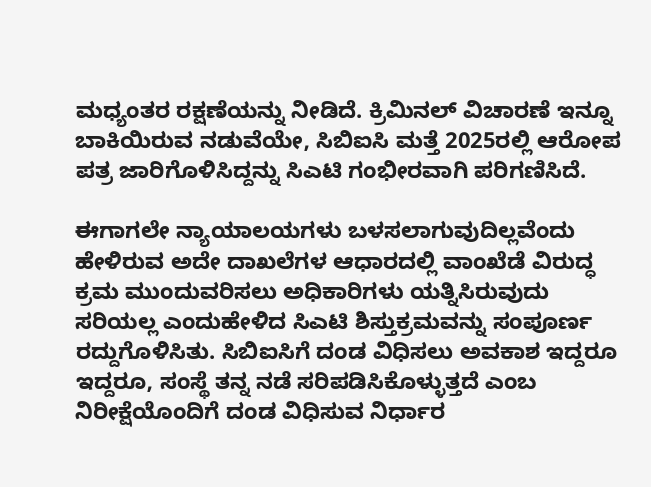ಮಧ್ಯಂತರ ರಕ್ಷಣೆಯನ್ನು ನೀಡಿದೆ. ಕ್ರಿಮಿನಲ್ ವಿಚಾರಣೆ ಇನ್ನೂ ಬಾಕಿಯಿರುವ ನಡುವೆಯೇ, ಸಿಬಿಐಸಿ ಮತ್ತೆ 2025ರಲ್ಲಿ ಆರೋಪ ಪತ್ರ ಜಾರಿಗೊಳಿಸಿದ್ದನ್ನು ಸಿಎಟಿ ಗಂಭೀರವಾಗಿ ಪರಿಗಣಿಸಿದೆ.

ಈಗಾಗಲೇ ನ್ಯಾಯಾಲಯಗಳು ಬಳಸಲಾಗುವುದಿಲ್ಲವೆಂದು ಹೇಳಿರುವ ಅದೇ ದಾಖಲೆಗಳ ಆಧಾರದಲ್ಲಿ ವಾಂಖೆಡೆ ವಿರುದ್ಧ ಕ್ರಮ ಮುಂದುವರಿಸಲು ಅಧಿಕಾರಿಗಳು ಯತ್ನಿಸಿರುವುದು ಸರಿಯಲ್ಲ ಎಂದುಹೇಳಿದ ಸಿಎಟಿ ಶಿಸ್ತುಕ್ರಮವನ್ನು ಸಂಪೂರ್ಣ ರದ್ದುಗೊಳಿಸಿತು. ಸಿಬಿಐಸಿಗೆ ದಂಡ ವಿಧಿಸಲು ಅವಕಾಶ ಇದ್ದರೂ ಇದ್ದರೂ, ಸಂಸ್ಥೆ ತನ್ನ ನಡೆ ಸರಿಪಡಿಸಿಕೊಳ್ಳುತ್ತದೆ ಎಂಬ ನಿರೀಕ್ಷೆಯೊಂದಿಗೆ ದಂಡ ವಿಧಿಸುವ ನಿರ್ಧಾರ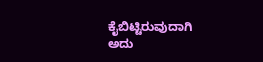ಕೈಬಿಟ್ಟಿರುವುದಾಗಿ ಅದು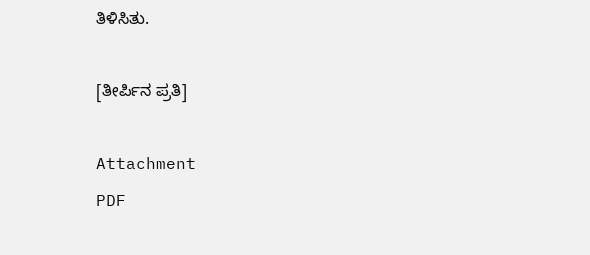ತಿಳಿಸಿತು.

[ತೀರ್ಪಿನ ಪ್ರತಿ]

Attachment
PDF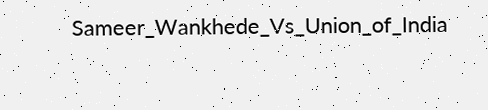Sameer_Wankhede_Vs_Union_of_India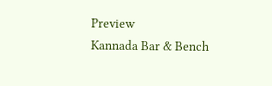Preview
Kannada Bar & Bench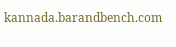kannada.barandbench.com